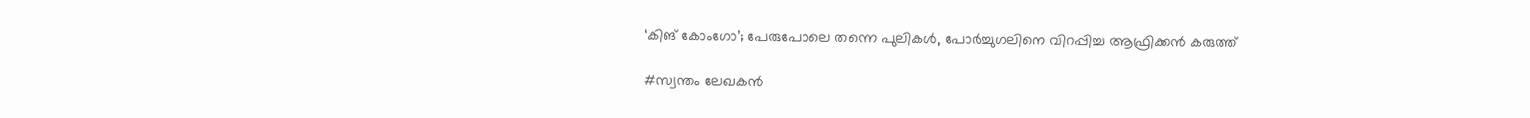‘കിങ് കോംഗോ’; പേരുപോലെ തന്നെ പുലികൾ, പോർച്ചുഗലിനെ വിറപ്പിച്ച ആഫ്രിക്കൻ കരുത്ത്

#സ്വന്തം ലേഖകന്‍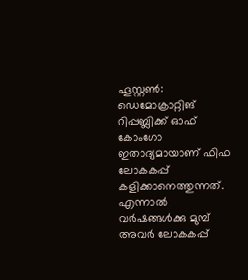ഹൂസ്റ്റൺ: ഡെമോക്രാറ്റിങ് റിപ്പബ്ലിക്ക് ഓഫ് കോംഗോ ഇതാദ്യമായാണ് ഫിഫ ലോകകപ്പ് കളിക്കാനെത്തുന്നത്. എന്നാൽ വർഷങ്ങൾക്കു മുമ്പ് അവർ ലോകകപ്പ്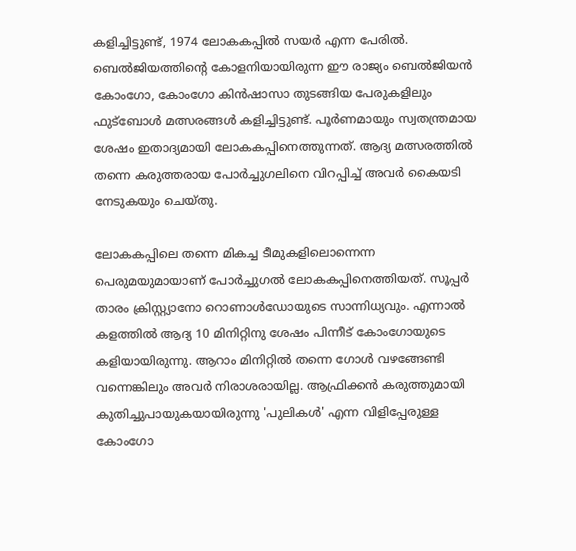കളിച്ചിട്ടുണ്ട്, 1974 ലോകകപ്പിൽ സയർ എന്ന പേരിൽ. ബെൽജിയത്തിന്റെ കോളനിയായിരുന്ന ഈ രാജ്യം ബെൽജിയൻ കോംഗോ, കോംഗോ കിൻഷാസാ തുടങ്ങിയ പേരുകളിലും ഫുട്‌ബോൾ മത്സരങ്ങൾ കളിച്ചിട്ടുണ്ട്. പൂർണമായും സ്വതന്ത്രമായ ശേഷം ഇതാദ്യമായി ലോകകപ്പിനെത്തുന്നത്. ആദ്യ മത്സരത്തിൽ തന്നെ കരുത്തരായ പോർച്ചുഗലിനെ വിറപ്പിച്ച് അവർ കൈയടി നേടുകയും ചെയ്തു.

ലോകകപ്പിലെ തന്നെ മികച്ച ടീമുകളിലൊന്നെന്ന പെരുമയുമായാണ് പോർച്ചുഗൽ ലോകകപ്പിനെത്തിയത്. സൂപ്പർ താരം ക്രിസ്റ്റ്യാനോ റൊണാൾഡോയുടെ സാന്നിധ്യവും. എന്നാൽ കളത്തിൽ ആദ്യ 10 മിനിറ്റിനു ശേഷം പിന്നീട് കോംഗോയുടെ കളിയായിരുന്നു. ആറാം മിനിറ്റിൽ തന്നെ ഗോൾ വഴങ്ങേണ്ടി വന്നെങ്കിലും അവർ നിരാശരായില്ല. ആഫ്രിക്കൻ കരുത്തുമായി കുതിച്ചുപായുകയായിരുന്നു 'പുലികൾ' എന്ന വിളിപ്പേരുള്ള കോംഗോ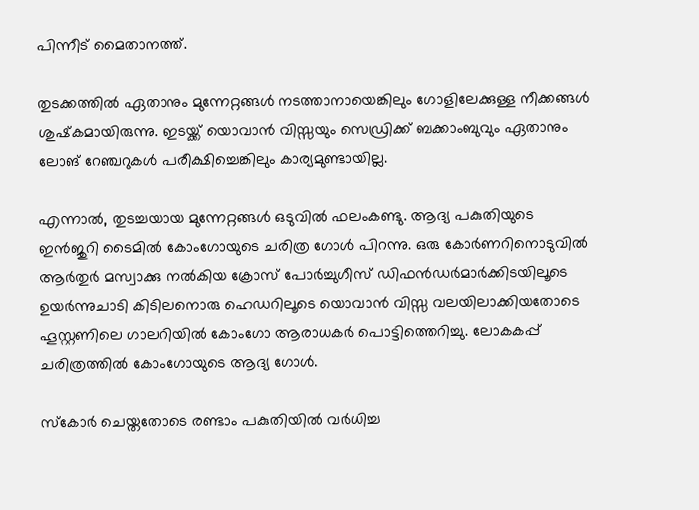പിന്നീട് മൈതാനത്ത്.

തുടക്കത്തിൽ ഏതാനും മുന്നേറ്റങ്ങൾ നടത്താനായെങ്കിലും ഗോളിലേക്കുള്ള നീക്കങ്ങൾ ശുഷ്‌കമായിരുന്നു. ഇടയ്ക്ക് യൊവാൻ വിസ്സയും സെഡ്രിക്ക് ബക്കാംബുവും ഏതാനും ലോങ് റേഞ്ചറുകൾ പരീക്ഷിച്ചെങ്കിലും കാര്യമുണ്ടായില്ല.

എന്നാൽ, തുടച്ചയായ മുന്നേറ്റങ്ങൾ ഒടുവിൽ ഫലംകണ്ടു. ആദ്യ പകുതിയുടെ ഇൻജുറി ടൈമിൽ കോംഗോയുടെ ചരിത്ര ഗോൾ പിറന്നു. ഒരു കോർണറിനൊടുവിൽ ആർതുർ മസ്വാക്കു നൽകിയ ക്രോസ് പോർച്ചുഗീസ് ഡിഫൻഡർമാർക്കിടയിലൂടെ ഉയർന്നുചാടി കിടിലനൊരു ഹെഡറിലൂടെ യൊവാൻ വിസ്സ വലയിലാക്കിയതോടെ ഹൂസ്റ്റണിലെ ഗാലറിയിൽ കോംഗോ ആരാധകർ പൊട്ടിത്തെറിച്ചു. ലോകകപ്പ് ചരിത്രത്തിൽ കോംഗോയുടെ ആദ്യ ഗോൾ.

സ്‌കോർ ചെയ്തതോടെ രണ്ടാം പകുതിയിൽ വർധിച്ച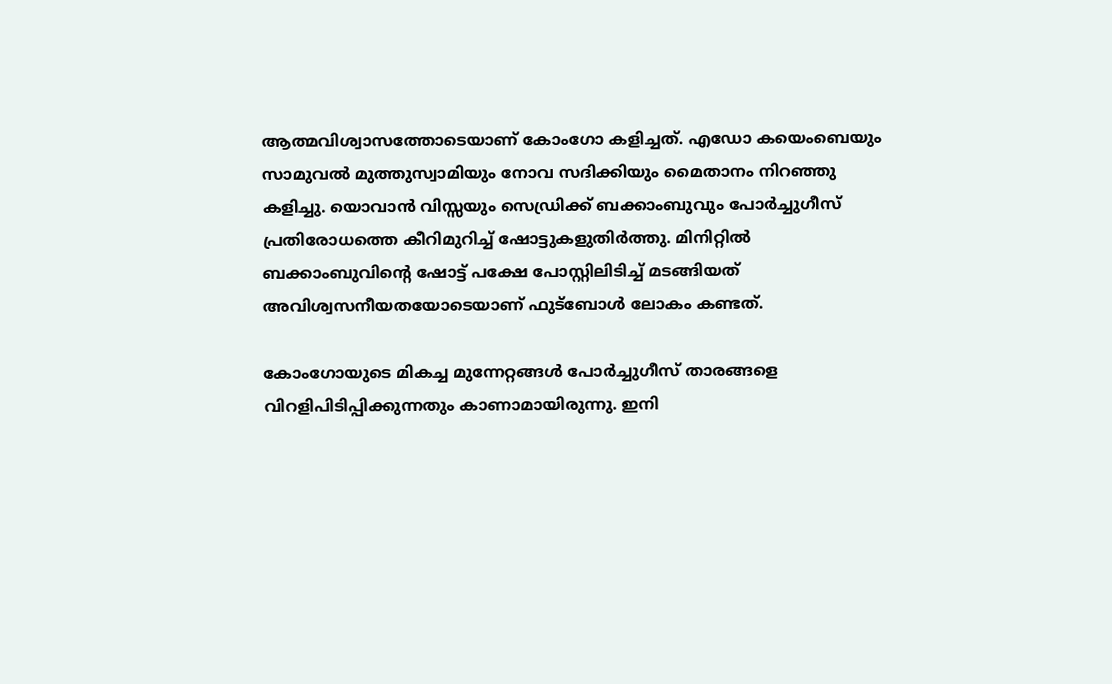ആത്മവിശ്വാസത്തോടെയാണ് കോംഗോ കളിച്ചത്. എഡോ കയെംബെയും സാമുവൽ മുത്തുസ്വാമിയും നോവ സദിക്കിയും മൈതാനം നിറഞ്ഞു കളിച്ചു. യൊവാൻ വിസ്സയും സെഡ്രിക്ക് ബക്കാംബുവും പോർച്ചുഗീസ് പ്രതിരോധത്തെ കീറിമുറിച്ച് ഷോട്ടുകളുതിർത്തു. മിനിറ്റിൽ ബക്കാംബുവിന്റെ ഷോട്ട് പക്ഷേ പോസ്റ്റിലിടിച്ച് മടങ്ങിയത് അവിശ്വസനീയതയോടെയാണ് ഫുട്‌ബോൾ ലോകം കണ്ടത്.

കോംഗോയുടെ മികച്ച മുന്നേറ്റങ്ങൾ പോർച്ചുഗീസ് താരങ്ങളെ വിറളിപിടിപ്പിക്കുന്നതും കാണാമായിരുന്നു. ഇനി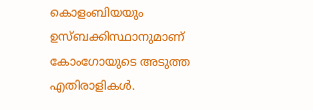കൊളംബിയയും ഉസ്ബക്കിസ്ഥാനുമാണ് കോംഗോയുടെ അടുത്ത എതിരാളികൾ.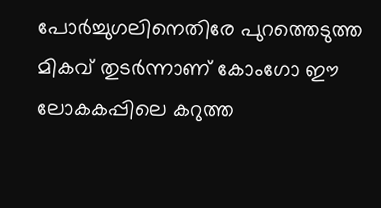പോർച്ചുഗലിനെതിരേ പുറത്തെടുത്ത മികവ് തുടർന്നാണ് കോംഗോ ഈ ലോകകപ്പിലെ കറുത്ത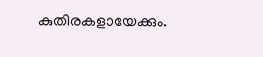കുതിരകളായേക്കും.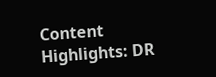Content Highlights: DR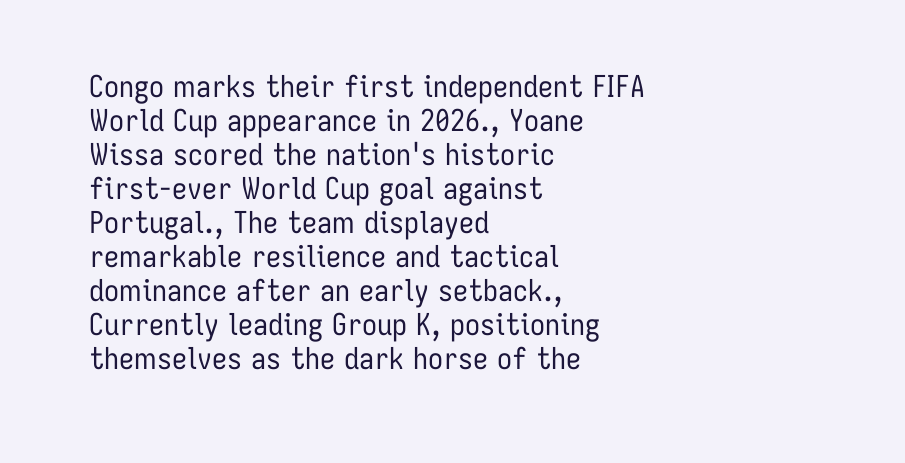Congo marks their first independent FIFA World Cup appearance in 2026., Yoane Wissa scored the nation's historic first-ever World Cup goal against Portugal., The team displayed remarkable resilience and tactical dominance after an early setback., Currently leading Group K, positioning themselves as the dark horse of the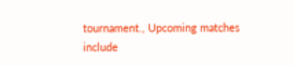tournament., Upcoming matches include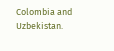Colombia and Uzbekistan.